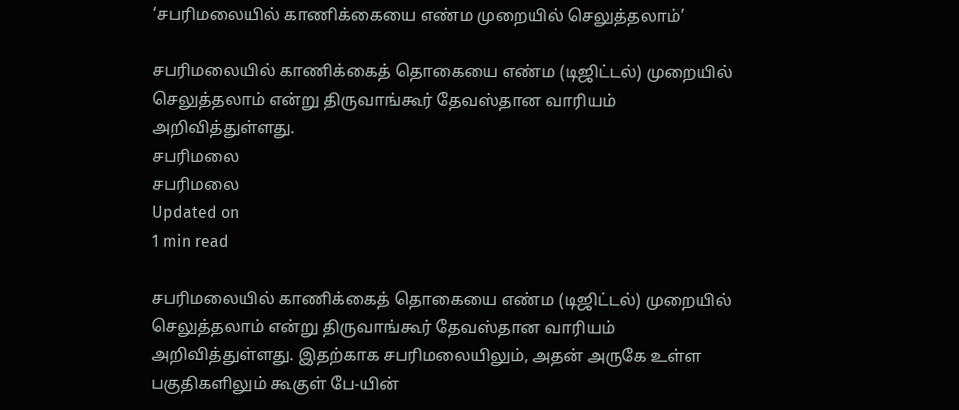‘சபரிமலையில் காணிக்கையை எண்ம முறையில் செலுத்தலாம்’

சபரிமலையில் காணிக்கைத் தொகையை எண்ம (டிஜிட்டல்) முறையில் செலுத்தலாம் என்று திருவாங்கூர் தேவஸ்தான வாரியம் அறிவித்துள்ளது.
சபரிமலை
சபரிமலை
Updated on
1 min read

சபரிமலையில் காணிக்கைத் தொகையை எண்ம (டிஜிட்டல்) முறையில் செலுத்தலாம் என்று திருவாங்கூர் தேவஸ்தான வாரியம் அறிவித்துள்ளது. இதற்காக சபரிமலையிலும், அதன் அருகே உள்ள பகுதிகளிலும் கூகுள் பே-யின்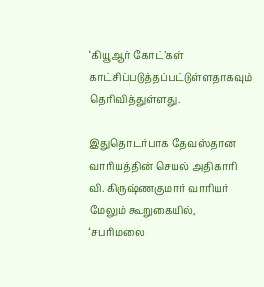‘கியூஆர் கோட்’கள் காட்சிப்படுத்தப்பட்டுள்ளதாகவும் தெரிவித்துள்ளது.

இதுதொடர்பாக தேவஸ்தான வாரியத்தின் செயல் அதிகாரி வி. கிருஷ்ணகுமார் வாரியர் மேலும் கூறுகையில், ‘சபரிமலை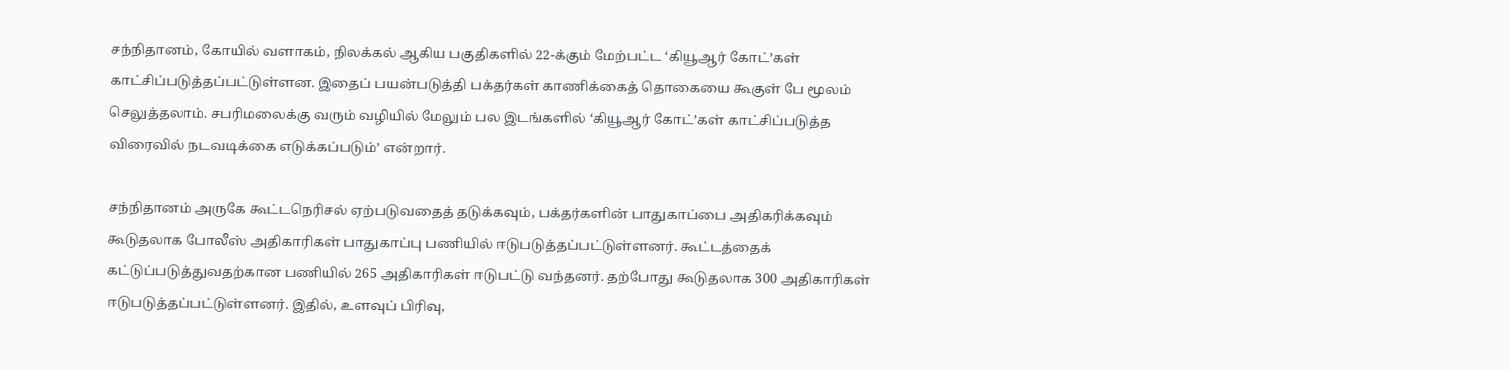சந்நிதானம், கோயில் வளாகம், நிலக்கல் ஆகிய பகுதிகளில் 22-க்கும் மேற்பட்ட ‘கியூஆர் கோட்’கள் காட்சிப்படுத்தப்பட்டுள்ளன. இதைப் பயன்படுத்தி பக்தர்கள் காணிக்கைத் தொகையை கூகுள் பே மூலம் செலுத்தலாம். சபரிமலைக்கு வரும் வழியில் மேலும் பல இடங்களில் ‘கியூஆர் கோட்’கள் காட்சிப்படுத்த விரைவில் நடவடிக்கை எடுக்கப்படும்’ என்றார்.

சந்நிதானம் அருகே கூட்டநெரிசல் ஏற்படுவதைத் தடுக்கவும், பக்தர்களின் பாதுகாப்பை அதிகரிக்கவும் கூடுதலாக போலீஸ் அதிகாரிகள் பாதுகாப்பு பணியில் ஈடுபடுத்தப்பட்டுள்ளனர். கூட்டத்தைக் கட்டுப்படுத்துவதற்கான பணியில் 265 அதிகாரிகள் ஈடுபட்டு வந்தனர். தற்போது கூடுதலாக 300 அதிகாரிகள் ஈடுபடுத்தப்பட்டுள்ளனர். இதில், உளவுப் பிரிவு,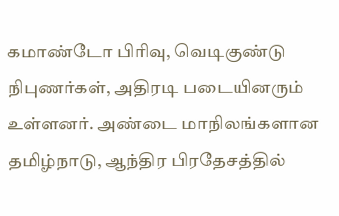கமாண்டோ பிரிவு, வெடிகுண்டு நிபுணர்கள், அதிரடி படையினரும் உள்ளனர். அண்டை மாநிலங்களான தமிழ்நாடு, ஆந்திர பிரதேசத்தில்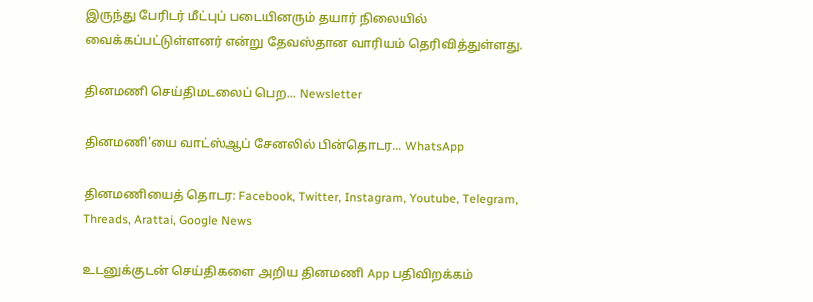இருந்து பேரிடர் மீட்புப் படையினரும் தயார் நிலையில் வைக்கப்பட்டுள்ளனர் என்று தேவஸ்தான வாரியம் தெரிவித்துள்ளது.

தினமணி செய்திமடலைப் பெற... Newsletter

தினமணி'யை வாட்ஸ்ஆப் சேனலில் பின்தொடர... WhatsApp

தினமணியைத் தொடர: Facebook, Twitter, Instagram, Youtube, Telegram, Threads, Arattai, Google News

உடனுக்குடன் செய்திகளை அறிய தினமணி App பதிவிறக்கம்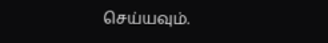செய்யவும்.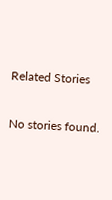Related Stories

No stories found.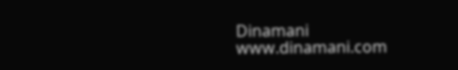Dinamani
www.dinamani.com